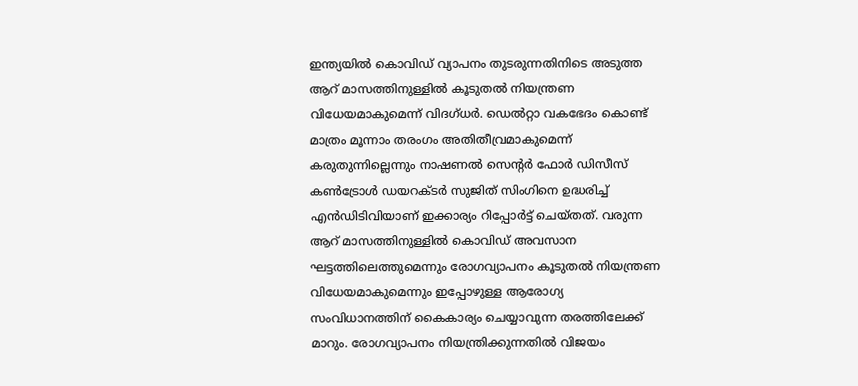ഇന്ത്യയിൽ കൊവിഡ് വ്യാപനം തുടരുന്നതിനിടെ അടുത്ത ആറ് മാസത്തിനുള്ളിൽ കൂടുതൽ നിയന്ത്രണ വിധേയമാകുമെന്ന് വിദഗ്ധർ. ഡെൽറ്റാ വകഭേദം കൊണ്ട് മാത്രം മൂന്നാം തരംഗം അതിതീവ്രമാകുമെന്ന് കരുതുന്നില്ലെന്നും നാഷണല്‍ സെന്റര്‍ ഫോര്‍ ഡിസീസ് കണ്‍ട്രോള്‍ ഡയറക്ടര്‍ സുജിത് സിംഗിനെ ഉദ്ധരിച്ച് എൻഡിടിവിയാണ് ഇക്കാര്യം റിപ്പോർട്ട് ചെയ്തത്. വരുന്ന ആറ് മാസത്തിനുള്ളിൽ കൊവിഡ് അവസാന ഘട്ടത്തിലെത്തുമെന്നും രോഗവ്യാപനം കൂടുതൽ നിയന്ത്രണ വിധേയമാകുമെന്നും ഇപ്പോഴുള്ള ആരോഗ്യ സംവിധാനത്തിന് കൈകാര്യം ചെയ്യാവുന്ന തരത്തിലേക്ക് മാറും. രോഗവ്യാപനം നിയന്ത്രിക്കുന്നതിൽ വിജയം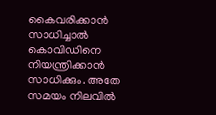കൈവരിക്കാൻ സാധിച്ചാൽ കൊവിഡിനെ നിയന്ത്രിക്കാൻ സാധിക്കും. അതേ സമയം നിലവിൽ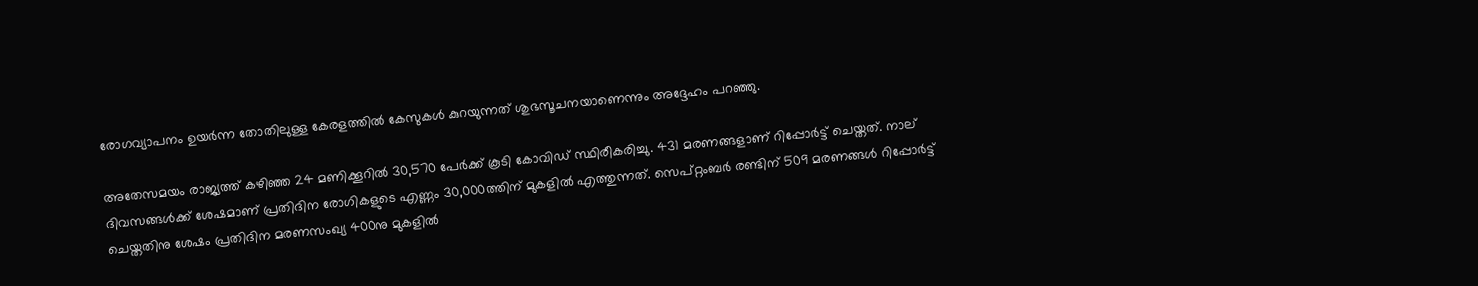രോഗവ്യാപനം ഉയർന്ന തോതിലുള്ള കേരളത്തിൽ കേസുകൾ കുറയുന്നത് ശുഭസൂചനയാണെന്നും അദ്ദേഹം പറഞ്ഞു.

അതേസമയം രാജ്യത്ത് കഴിഞ്ഞ 24 മണിക്കൂറിൽ 30,570 പേർക്ക് കൂടി കോവിഡ് സ്ഥിരീകരിച്ചു. 431 മരണങ്ങളാണ് റിപ്പോർട്ട് ചെയ്തത്. നാല് ദിവസങ്ങൾക്ക് ശേഷമാണ് പ്രതിദിന രോഗികളുടെ എണ്ണം 30,000ത്തിന് മുകളിൽ എത്തുന്നത്. സെപ്റ്റംബർ രണ്ടിന് 509 മരണങ്ങൾ റിപ്പോർട്ട് ചെയ്തതിനു ശേഷം പ്രതിദിന മരണസംഖ്യ 400നു മുകളിൽ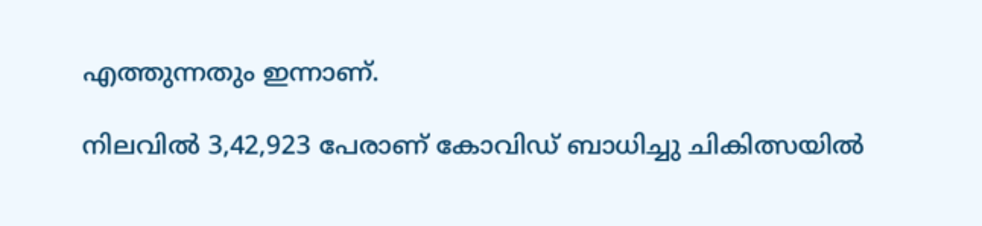എത്തുന്നതും ഇന്നാണ്.

നിലവിൽ 3,42,923 പേരാണ് കോവിഡ് ബാധിച്ചു ചികിത്സയിൽ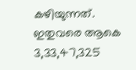കഴിയുന്നത്. ഇതുവരെ ആകെ 3,33,47,325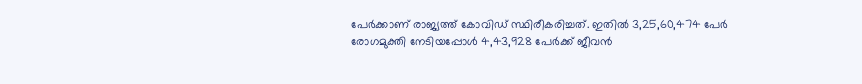പേർക്കാണ് രാജ്യത്ത് കോവിഡ് സ്ഥിരീകരിച്ചത്. ഇതിൽ 3,25,60,474 പേർ രോഗമുക്തി നേടിയപ്പോൾ 4,43,928 പേർക്ക് ജീവൻ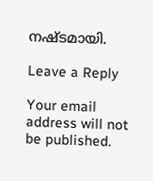നഷ്ടമായി.

Leave a Reply

Your email address will not be published.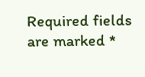Required fields are marked *